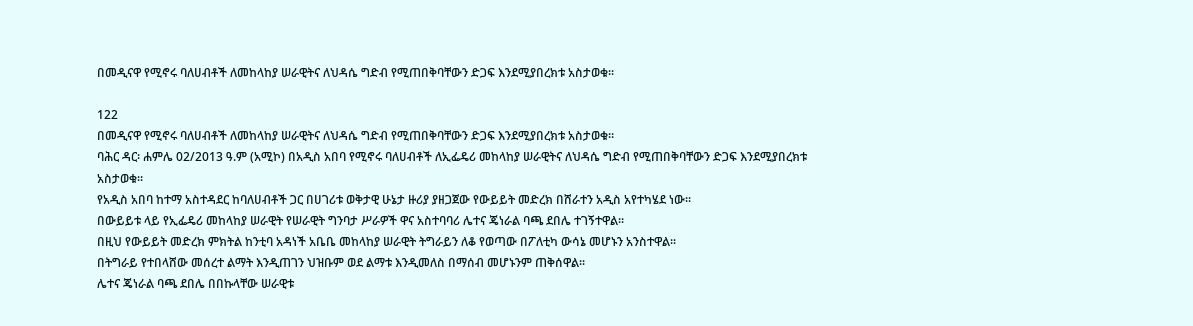በመዲናዋ የሚኖሩ ባለሀብቶች ለመከላከያ ሠራዊትና ለህዳሴ ግድብ የሚጠበቅባቸውን ድጋፍ እንደሚያበረክቱ አስታወቁ።

122
በመዲናዋ የሚኖሩ ባለሀብቶች ለመከላከያ ሠራዊትና ለህዳሴ ግድብ የሚጠበቅባቸውን ድጋፍ እንደሚያበረክቱ አስታወቁ።
ባሕር ዳር፡ ሐምሌ 02/2013 ዓ.ም (አሚኮ) በአዲስ አበባ የሚኖሩ ባለሀብቶች ለኢፌዴሪ መከላከያ ሠራዊትና ለህዳሴ ግድብ የሚጠበቅባቸውን ድጋፍ እንደሚያበረክቱ አስታወቁ።
የአዲስ አበባ ከተማ አስተዳደር ከባለሀብቶች ጋር በሀገሪቱ ወቅታዊ ሁኔታ ዙሪያ ያዘጋጀው የውይይት መድረክ በሸራተን አዲስ አየተካሄደ ነው፡፡
በውይይቱ ላይ የኢፌዴሪ መከላከያ ሠራዊት የሠራዊት ግንባታ ሥራዎች ዋና አስተባባሪ ሌተና ጄነራል ባጫ ደበሌ ተገኝተዋል፡፡
በዚህ የውይይት መድረክ ምክትል ከንቲባ አዳነች አቤቤ መከላከያ ሠራዊት ትግራይን ለቆ የወጣው በፖለቲካ ውሳኔ መሆኑን አንስተዋል፡፡
በትግራይ የተበላሸው መሰረተ ልማት እንዲጠገን ህዝቡም ወደ ልማቱ እንዲመለስ በማሰብ መሆኑንም ጠቅሰዋል፡፡
ሌተና ጄነራል ባጫ ደበሌ በበኩላቸው ሠራዊቱ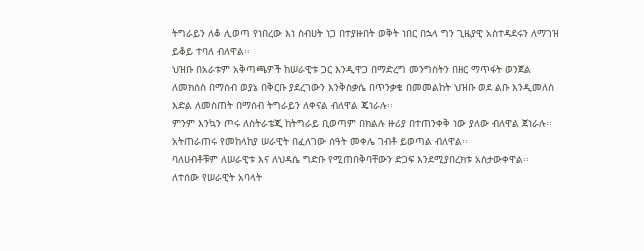ትግራይን ለቆ ሊወጣ የነበረው እነ ስብሀት ነጋ በተያዙበት ወቅት ነበር በኋላ ግን ጊዜያዊ አስተዳደሩን ለማገዝ ይቆይ ተባለ ብለዋል፡፡
ህዝቡ በአራቱም አቅጣጫዎች ከሠራዊቱ ጋር እንዲዋጋ በማድረግ መንግስትን በዘር ማጥፋት ወንጀል ለመክሰስ በማሰብ ወያኔ በቅርቡ ያደረገውን እንቅስቃሴ በጥንቃቄ በመመልከት ህዝቡ ወደ ልቡ እንዲመለስ እድል ለመስጠት በማሰብ ትግራይን ለቀናል ብለዋል ጄነራሉ፡፡
ምንም እንኳን ጦሩ ለስትራቴጂ ከትግራይ ቢወጣም በክልሉ ዙሪያ በተጠንቀቅ ነው ያለው ብለዋል ጀነራሉ፡፡
አትጠራጠሩ የመከላከያ ሠራዊት በፈለገው ሰዓት መቀሌ ገብቶ ይወጣል ብለዋል፡፡
ባለሀብቶቹም ለሠራዊቱ እና ለህዳሴ ግድቡ የሚጠበቅባቸውን ድጋፍ እንደሚያበረክቱ አስታውቀዋል፡፡
ለተሰው የሠራዊት አባላት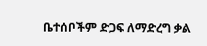ቤተሰቦችም ድጋፍ ለማድረግ ቃል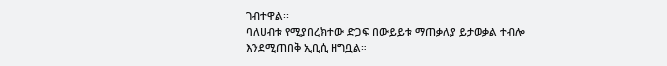ገብተዋል፡፡
ባለሀብቱ የሚያበረክተው ድጋፍ በውይይቱ ማጠቃለያ ይታወቃል ተብሎ እንደሚጠበቅ ኢቢሲ ዘግቧል።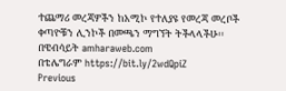ተጨማሪ መረጃዎችን ከአሚኮ የተለያዩ የመረጃ መረቦች ቀጣዮቹን ሊንኮች በመጫን ማግኘት ትችላላችሁ፡፡
በዌብሳይት amharaweb.com
በቴሌግራም https://bit.ly/2wdQpiZ
Previous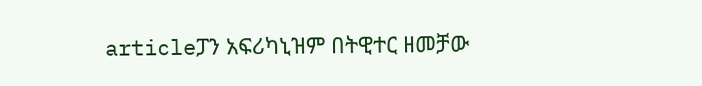articleፓን አፍሪካኒዝም በትዊተር ዘመቻው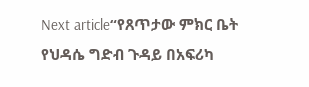Next article“የጸጥታው ምክር ቤት የህዳሴ ግድብ ጉዳይ በአፍሪካ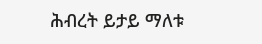ሕብረት ይታይ ማለቱ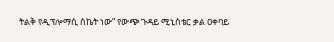ትልቅ የዲፕሎማሲ ስኬት ነው” የውጭ ጉዳይ ሚኒስቴር ቃል ዐቀባይ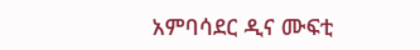አምባሳደር ዲና ሙፍቲ